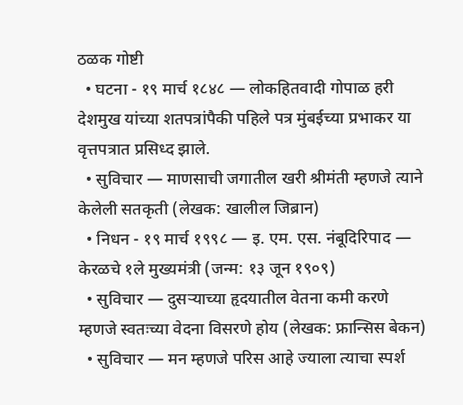ठळक गोष्टी
  • घटना - १९ मार्च १८४८ — लोकहितवादी गोपाळ हरी देशमुख यांच्या शतपत्रांपैकी पहिले पत्र मुंबईच्या प्रभाकर या वृत्तपत्रात प्रसिध्द झाले.
  • सुविचार — माणसाची जगातील खरी श्रीमंती म्हणजे त्याने केलेली सतकृती (लेखक: खालील जिब्रान)
  • निधन - १९ मार्च १९९८ — इ. एम. एस. नंबूदिरिपाद — केरळचे १ले मुख्यमंत्री (जन्म: १३ जून १९०९)
  • सुविचार — दुसऱ्याच्या हृदयातील वेतना कमी करणे म्हणजे स्वतःच्या वेदना विसरणे होय (लेखक: फ्रान्सिस बेकन)
  • सुविचार — मन म्हणजे परिस आहे ज्याला त्याचा स्पर्श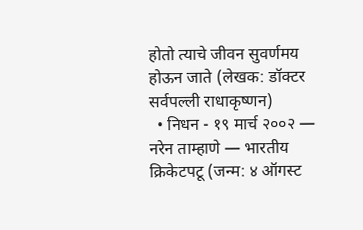होतो त्याचे जीवन सुवर्णमय होऊन जाते (लेखक: डॉक्टर सर्वपल्ली राधाकृष्णन)
  • निधन - १९ मार्च २००२ — नरेन ताम्हाणे — भारतीय क्रिकेटपटू (जन्म: ४ ऑगस्ट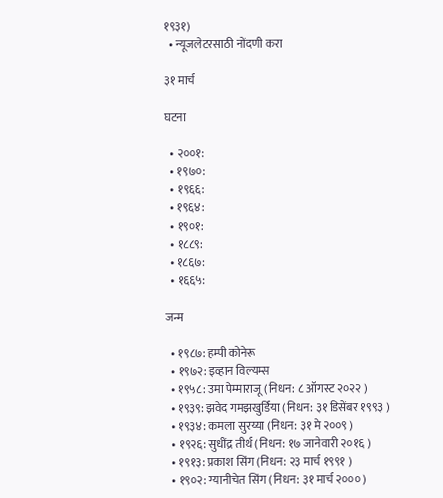१९३१)
  • न्यूजलेटरसाठी नोंदणी करा

३१ मार्च

घटना

  • २००१:
  • १९७०:
  • १९६६:
  • १९६४:
  • १९०१:
  • १८८९:
  • १८६७:
  • १६६५:

जन्म

  • १९८७: हम्पी कोनेरू
  • १९७२: इव्हान विल्यम्स
  • १९५८: उमा पेम्माराजू (निधन: ८ ऑगस्ट २०२२ )
  • १९३९: झवेद गमझखुर्डिया (निधन: ३१ डिसेंबर १९९३ )
  • १९३४: कमला सुरय्या (निधन: ३१ मे २००९ )
  • १९२६: सुधींद्र तीर्थ (निधन: १७ जानेवारी २०१६ )
  • १९१३: प्रकाश सिंग (निधन: २३ मार्च १९९१ )
  • १९०२: ग्यानीचेत सिंग (निधन: ३१ मार्च २००० )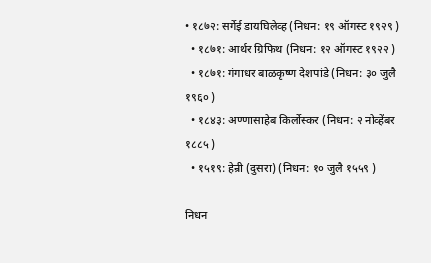• १८७२: सर्गेई डायघिलेव्ह (निधन: १९ ऑगस्ट १९२९ )
  • १८७१: आर्थर ग्रिफिथ (निधन: १२ ऑगस्ट १९२२ )
  • १८७१: गंगाधर बाळकृष्ण देशपांडे (निधन: ३० जुलै १९६० )
  • १८४३: अण्णासाहेब किर्लोस्कर (निधन: २ नोव्हेंबर १८८५ )
  • १५१९: हेन्री (दुसरा) (निधन: १० जुलै १५५९ )

निधन